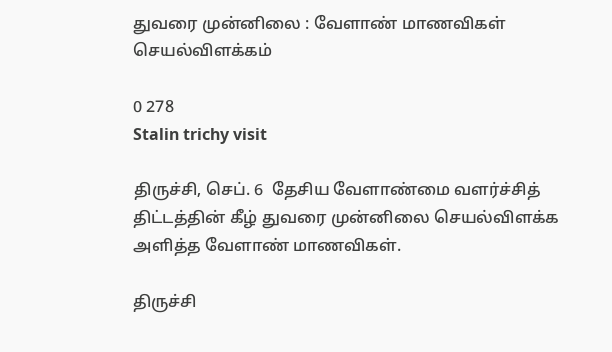துவரை முன்னிலை : வேளாண் மாணவிகள் செயல்விளக்கம்

0 278
Stalin trichy visit

திருச்சி, செப். 6  தேசிய வேளாண்மை வளர்ச்சித் திட்டத்தின் கீழ் துவரை முன்னிலை செயல்விளக்க அளித்த வேளாண் மாணவிகள்.

திருச்சி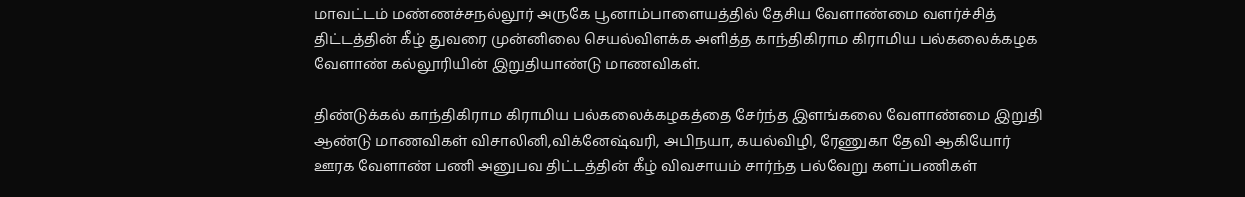மாவட்டம் மண்ணச்சநல்லூர் அருகே பூனாம்பாளையத்தில் தேசிய வேளாண்மை வளர்ச்சித் திட்டத்தின் கீழ் துவரை முன்னிலை செயல்விளக்க அளித்த காந்திகிராம கிராமிய பல்கலைக்கழக வேளாண் கல்லூரியின் இறுதியாண்டு மாணவிகள்.

திண்டுக்கல் காந்திகிராம கிராமிய பல்கலைக்கழகத்தை சேர்ந்த இளங்கலை வேளாண்மை இறுதி ஆண்டு மாணவிகள் விசாலினி,விக்னேஷ்வரி, அபிநயா, கயல்விழி, ரேணுகா தேவி ஆகியோர் ஊரக வேளாண் பணி அனுபவ திட்டத்தின் கீழ் விவசாயம் சார்ந்த பல்வேறு களப்பணிகள்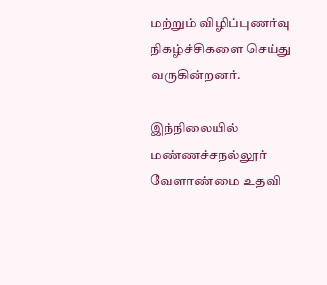மற்றும் விழிப்புணர்வு நிகழ்ச்சிகளை செய்து வருகின்றனர்.

இந்நிலையில் மண்ணச்சநல்லூர் வேளாண்மை உதவி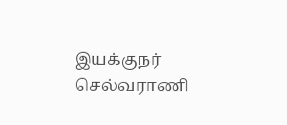இயக்குநர் செல்வராணி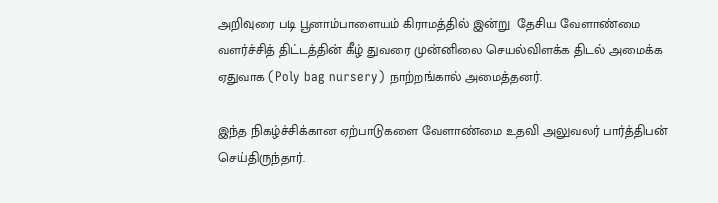அறிவுரை படி பூனாம்பாளையம் கிராமத்தில் இன்று  தேசிய வேளாண்மை வளர்ச்சித் திட்டத்தின் கீழ் துவரை முன்னிலை செயல்விளக்க திடல் அமைக்க ஏதுவாக (Poly bag nursery) நாற்றங்கால் அமைத்தனர்.

இந்த நிகழ்ச்சிக்கான ஏற்பாடுகளை வேளாண்மை உதவி அலுவலர் பார்த்திபன் செய்திருந்தார்.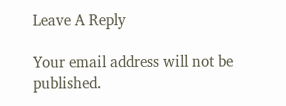Leave A Reply

Your email address will not be published.